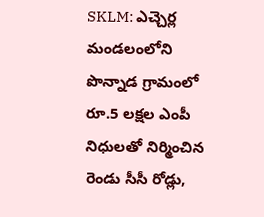SKLM: ఎచ్చెర్ల మండలంలోని పొన్నాడ గ్రామంలో రూ.5 లక్షల ఎంపీ నిధులతో నిర్మించిన రెండు సీసీ రోడ్లు,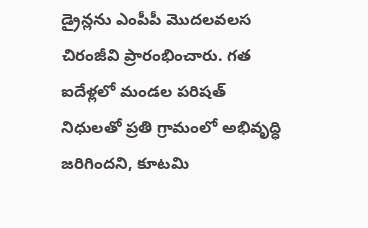డ్రైన్లను ఎంపీపీ మొదలవలస చిరంజీవి ప్రారంభించారు. గత ఐదేళ్లలో మండల పరిషత్ నిధులతో ప్రతి గ్రామంలో అభివృద్ధి జరిగిందని, కూటమి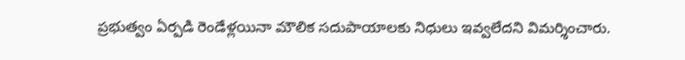ప్రభుత్వం ఏర్పడి రెండేళ్లయినా మౌలిక సదుపాయాలకు నిధులు ఇవ్వలేదని విమర్శించారు.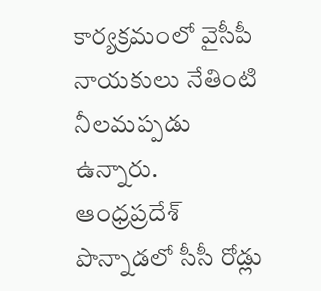కార్యక్రమంలో వైసీపీ నాయకులు నేతింటి నీలమప్పడు ఉన్నారు.
ఆంధ్రప్రదేశ్
పొన్నాడలో సీసీ రోడ్లు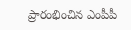ప్రారంభించిన ఎంపీపీ